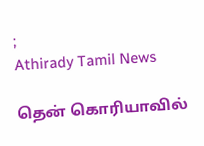;
Athirady Tamil News

தென் கொரியாவில்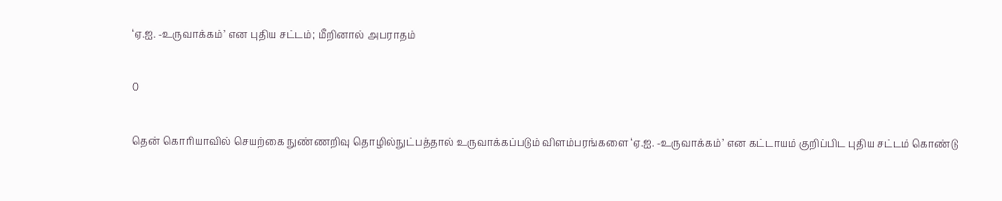‘ஏ.ஐ. -உருவாக்கம்’ என புதிய சட்டம்; மீறினால் அபராதம்

0

தென் கொரியாவில் செயற்கை நுண்ணறிவு தொழில்நுட்பத்தால் உருவாக்கப்படும் விளம்பரங்களை ‘ஏ.ஐ. -உருவாக்கம்’ என கட்டாயம் குறிப்பிட புதிய சட்டம் கொண்டு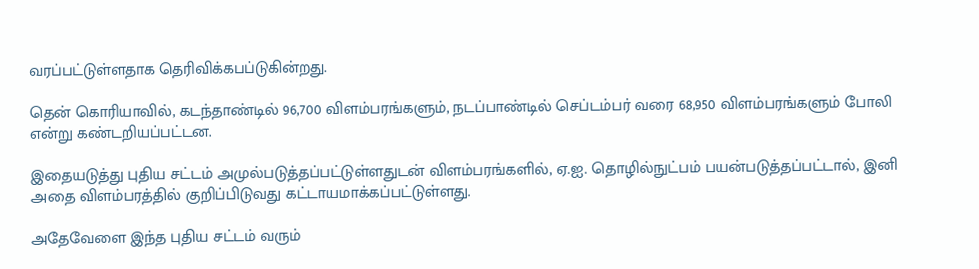வரப்பட்டுள்ளதாக தெரிவிக்கபப்டுகின்றது.

தென் கொரியாவில், கடந்தாண்டில் 96,700 விளம்பரங்களும், நடப்பாண்டில் செப்டம்பர் வரை 68,950 விளம்பரங்களும் போலி என்று கண்டறியப்பட்டன.

இதையடுத்து புதிய சட்டம் அமுல்படுத்தப்பட்டுள்ளதுடன் விளம்பரங்களில், ஏ.ஐ. தொழில்நுட்பம் பயன்படுத்தப்பட்டால், இனி அதை விளம்பரத்தில் குறிப்பிடுவது கட்டாயமாக்கப்பட்டுள்ளது.

அதேவேளை இந்த புதிய சட்டம் வரும்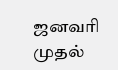ஜனவரி முதல்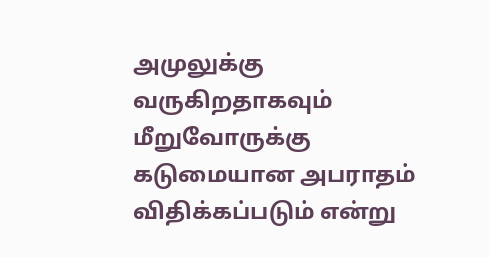அமுலுக்கு வருகிறதாகவும் மீறுவோருக்கு கடுமையான அபராதம் விதிக்கப்படும் என்று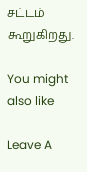சட்டம் கூறுகிறது.

You might also like

Leave A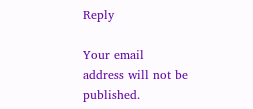Reply

Your email address will not be published.